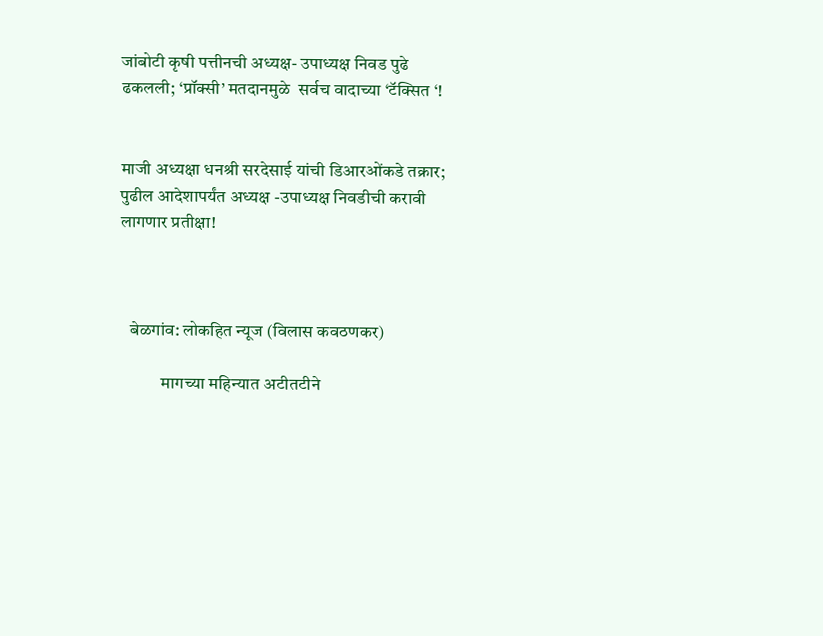जांबोटी कृषी पत्तीनची अध्यक्ष- उपाध्यक्ष निवड पुढे ढकलली; ‘प्रॉक्सी’ मतदानमुळे  सर्वच वादाच्या ‘टॅक्सित ‘!


माजी अध्यक्षा धनश्री सरदेसाई यांची डिआरओंकडे तक्रार; पुढील आदेशापर्यंत अध्यक्ष -उपाध्यक्ष निवडीची करावी लागणार प्रतीक्षा!



   बेळगांव: लोकहित न्यूज (विलास कवठणकर)

            मागच्या महिन्यात अटीतटीने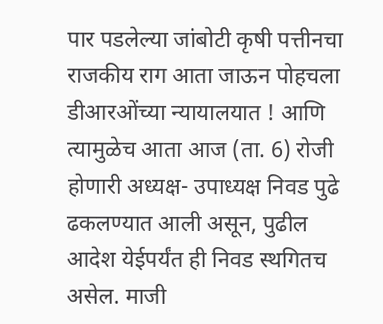पार पडलेल्या जांबोटी कृषी पत्तीनचा राजकीय राग आता जाऊन पोहचला डीआरओंच्या न्यायालयात ! आणि त्यामुळेच आता आज (ता. 6) रोजी होणारी अध्यक्ष- उपाध्यक्ष निवड पुढे ढकलण्यात आली असून, पुढील आदेश येईपर्यंत ही निवड स्थगितच असेल. माजी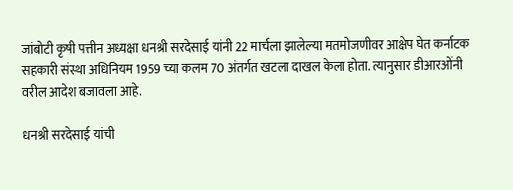जांबोटी कृषी पत्तीन अध्यक्षा धनश्री सरदेसाई यांनी 22 मार्चला झालेल्या मतमोजणीवर आक्षेप घेत कर्नाटक सहकारी संस्था अधिनियम 1959 च्या कलम 70 अंतर्गत खटला दाखल केला होता. त्यानुसार डीआरओंनी वरील आदेश बजावला आहे.

धनश्री सरदेसाई यांची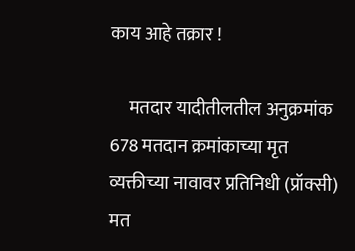काय आहे तक्रार !

     मतदार यादीतीलतील अनुक्रमांक 678 मतदान क्रमांकाच्या मृत व्यक्तीच्या नावावर प्रतिनिधी (प्रॉक्सी) मत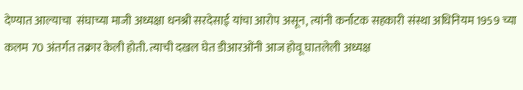देण्यात आल्याचा  संघाच्या माजी अध्यक्षा धनश्री सरदेसाई यांचा आरोप असून, त्यांनी कर्नाटक सहकारी संस्था अधिनियम 1959 च्या कलम 70 अंतर्गत तक्रार केली होती. त्याची दखल घेत डीआरओंनी आज होवू घातलेली अध्यक्ष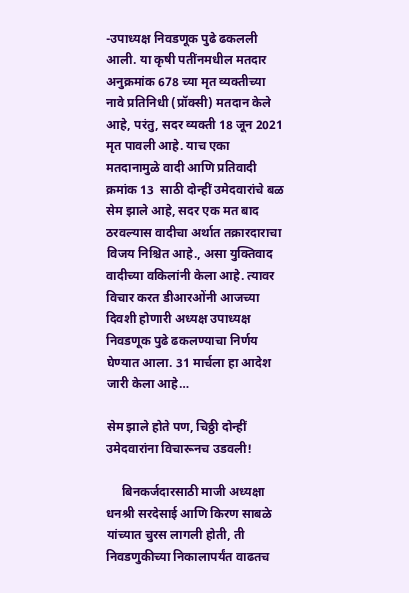-उपाध्यक्ष निवडणूक पुढे ढकलली आली. या कृषी पतींनमधील मतदार अनुक्रमांक 678 च्या मृत व्यक्तीच्या नावे प्रतिनिधी (प्रॉक्सी) मतदान केले आहे, परंतु, सदर व्यक्ती 18 जून 2021 मृत पावली आहे. याच एका मतदानामुळे वादी आणि प्रतिवादी क्रमांक 13  साठी दोन्हीं उमेदवारांचे बळ सेम झाले आहे, सदर एक मत बाद ठरवल्यास वादीचा अर्थात तक्रारदाराचा विजय निश्चित आहे., असा युक्तिवाद वादीच्या वकिलांनी केला आहे. त्यावर विचार करत डीआरओंनी आजच्या दिवशी होणारी अध्यक्ष उपाध्यक्ष निवडणूक पुढे ढकलण्याचा निर्णय घेण्यात आला. 31 मार्चला हा आदेश जारी केला आहे…

सेम झाले होते पण, चिठ्ठी दोन्हीं उमेदवारांना विचारूनच उडवली!

     बिनकर्जदारसाठी माजी अध्यक्षा धनश्री सरदेसाई आणि किरण साबळे यांच्यात चुरस लागली होती, ती निवडणुकीच्या निकालापर्यंत वाढतच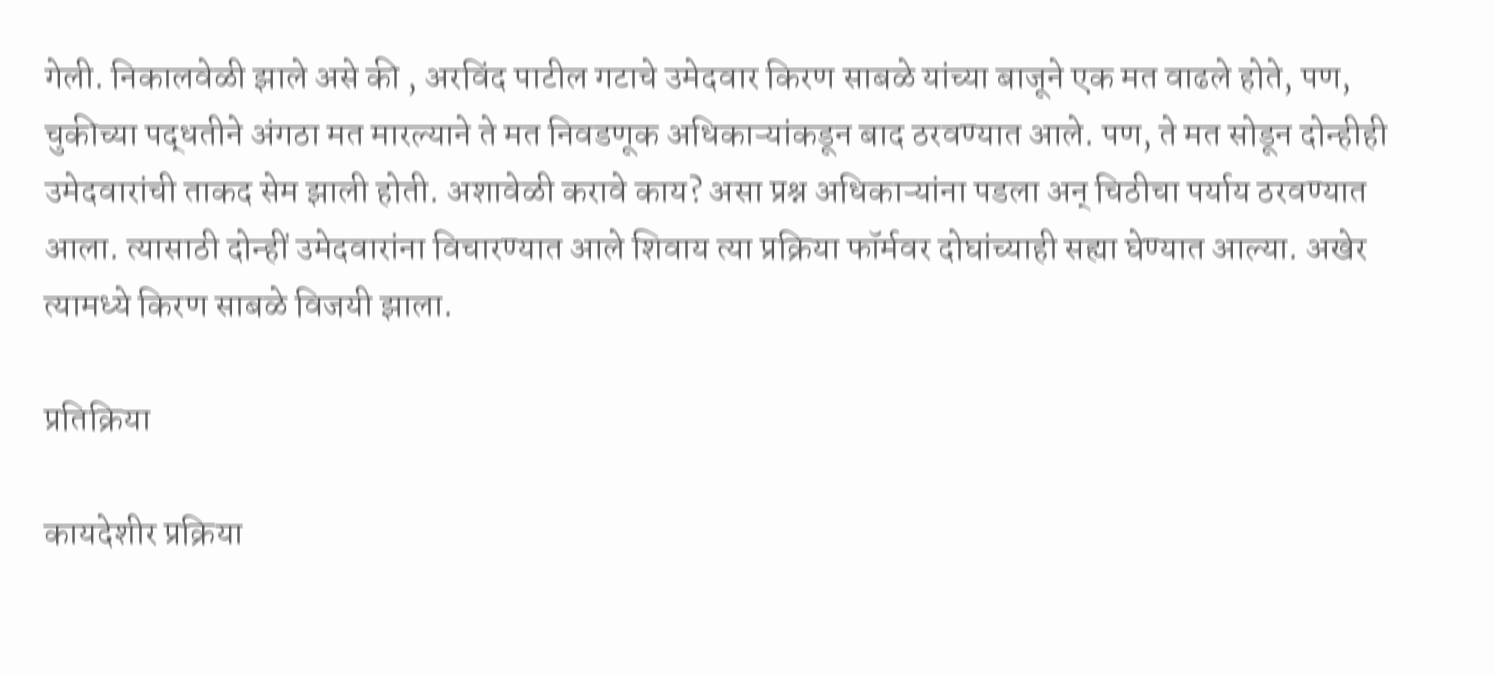गेली. निकालवेळी झाले असे की , अरविंद पाटील गटाचे उमेदवार किरण साबळे यांच्या बाजूने एक मत वाढले होते, पण,  चुकीच्या पद्धतीने अंगठा मत मारल्याने ते मत निवडणूक अधिकाऱ्यांकडून बाद ठरवण्यात आले. पण, ते मत सोडून दोन्हीही उमेदवारांची ताकद सेम झाली होती. अशावेळी करावे काय? असा प्रश्न अधिकाऱ्यांना पडला अन् चिठीचा पर्याय ठरवण्यात आला. त्यासाठी दोन्हीं उमेदवारांना विचारण्यात आले शिवाय त्या प्रक्रिया फॉर्मवर दोघांच्याही सह्या घेण्यात आल्या. अखेर त्यामध्ये किरण साबळे विजयी झाला.

प्रतिक्रिया

कायदेशीर प्रक्रिया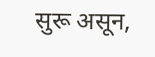सुरू असून,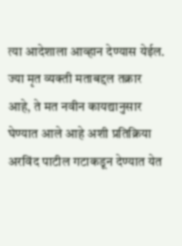त्या आदेशाला आव्हान देण्यास येईल. ज्या मृत व्यक्ती मताबद्दल तक्रार आहे, ते मत नवीन कायद्यानुसार घेण्यात आले आहे अशी प्रतिक्रिया अरविंद पाटील गटाकडून देण्यात येत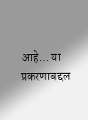आहे… या प्रकरणाबद्दल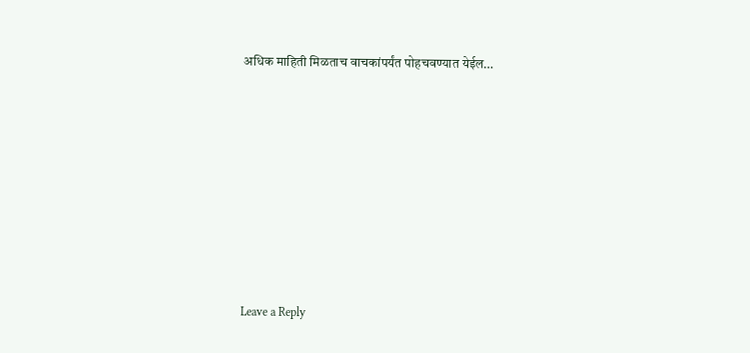अधिक माहिती मिळताच वाचकांपर्यंत पोहचवण्यात येईल…








Leave a Reply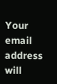Your email address will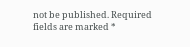not be published. Required fields are marked *